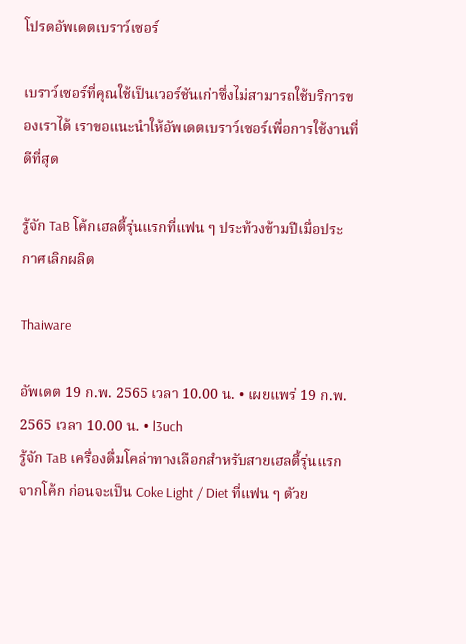โปรดอัพเดตเบราว์เซอร์

เบราว์เซอร์ที่คุณใช้เป็นเวอร์ชันเก่าซึ่งไม่สามารถใช้บริการของเราได้ เราขอแนะนำให้อัพเดตเบราว์เซอร์เพื่อการใช้งานที่ดีที่สุด

รู้จัก TaB โค้กเฮลตี้รุ่นแรกที่แฟน ๆ ประท้วงข้ามปีเมื่อประกาศเลิกผลิต

Thaiware

อัพเดต 19 ก.พ. 2565 เวลา 10.00 น. • เผยแพร่ 19 ก.พ. 2565 เวลา 10.00 น. • l3uch
รู้จัก TaB เครื่องดื่มโคล่าทางเลือกสำหรับสายเฮลตี้รุ่นแรกจากโค้ก ก่อนจะเป็น Coke Light / Diet ที่แฟน ๆ ตัวย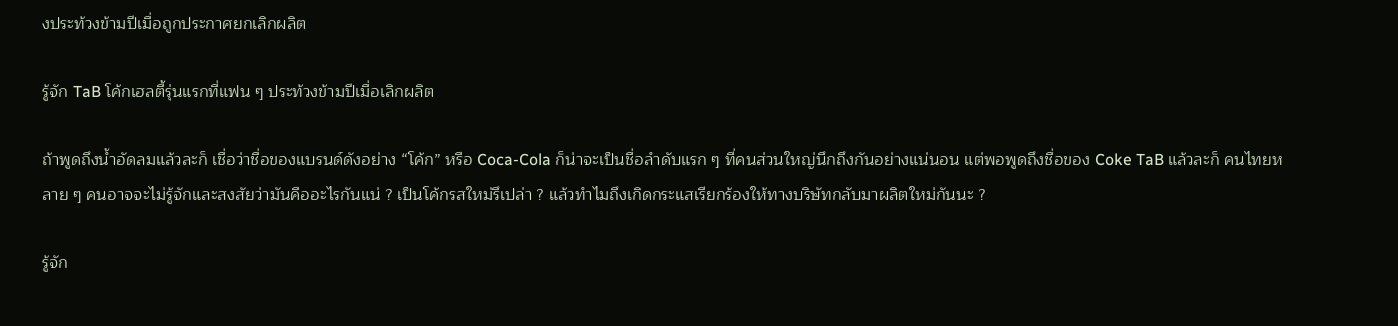งประท้วงข้ามปีเมื่อถูกประกาศยกเลิกผลิต

รู้จัก TaB โค้กเฮลตี้รุ่นแรกที่แฟน ๆ ประท้วงข้ามปีเมื่อเลิกผลิต

ถ้าพูดถึงน้ำอัดลมแล้วละก็ เชื่อว่าชื่อของแบรนด์ดังอย่าง “โค้ก” หรือ Coca-Cola ก็น่าจะเป็นชื่อลำดับแรก ๆ ที่คนส่วนใหญ่นึกถึงกันอย่างแน่นอน แต่พอพูดถึงชื่อของ Coke TaB แล้วละก็ คนไทยหลาย ๆ คนอาจจะไม่รู้จักและสงสัยว่ามันคืออะไรกันแน่ ? เป็นโค้กรสใหม่รึเปล่า ? แล้วทำไมถึงเกิดกระแสเรียกร้องให้ทางบริษัทกลับมาผลิตใหม่กันนะ ?

รู้จัก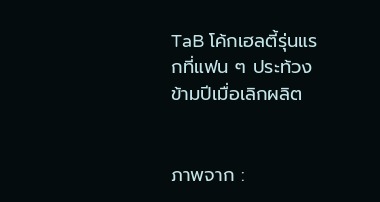TaB โค้กเฮลตี้รุ่นแรกที่แฟน ๆ ประท้วงข้ามปีเมื่อเลิกผลิต


ภาพจาก :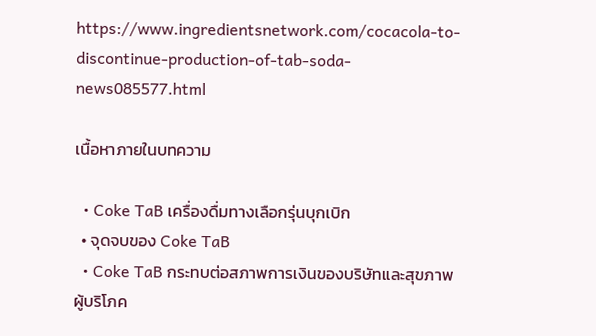https://www.ingredientsnetwork.com/cocacola-to-discontinue-production-of-tab-soda-news085577.html

เนื้อหาภายในบทความ

  • Coke TaB เครื่องดื่มทางเลือกรุ่นบุกเบิก
  • จุดจบของ Coke TaB
  • Coke TaB กระทบต่อสภาพการเงินของบริษัทและสุขภาพผู้บริโภค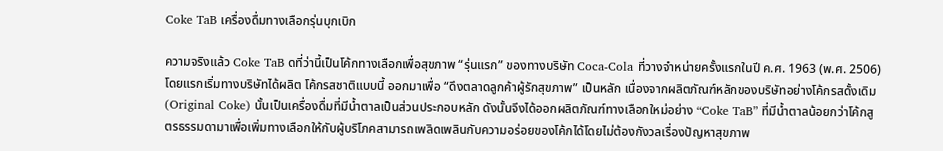Coke TaB เครื่องดื่มทางเลือกรุ่นบุกเบิก

ความจริงแล้ว Coke TaB ดที่ว่านี้เป็นโค้กทางเลือกเพื่อสุขภาพ “รุ่นแรก” ของทางบริษัท Coca-Cola ที่วางจำหน่ายครั้งแรกในปี ค.ศ. 1963 (พ.ศ. 2506) โดยแรกเริ่มทางบริษัทได้ผลิต โค้กรสชาติแบบนี้ ออกมาเพื่อ “ดึงตลาดลูกค้าผู้รักสุขภาพ” เป็นหลัก เนื่องจากผลิตภัณฑ์หลักของบริษัทอย่างโค้กรสดั้งเดิม (Original Coke) นั้นเป็นเครื่องดื่มที่มีน้ำตาลเป็นส่วนประกอบหลัก ดังนั้นจึงได้ออกผลิตภัณฑ์ทางเลือกใหม่อย่าง “Coke TaB” ที่มีน้ำตาลน้อยกว่าโค้กสูตรธรรมดามาเพื่อเพิ่มทางเลือกให้กับผู้บริโภคสามารถเพลิดเพลินกับความอร่อยของโค้กได้โดยไม่ต้องกังวลเรื่องปัญหาสุขภาพ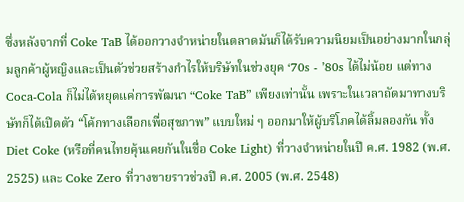ซึ่งหลังจากที่ Coke TaB ได้ออกวางจำหน่ายในตลาดมันก็ได้รับความนิยมเป็นอย่างมากในกลุ่มลูกค้าผู้หญิงและเป็นตัวช่วยสร้างกำไรให้บริษัทในช่วงยุค ‘70s - ’80s ได้ไม่น้อย แต่ทาง Coca-Cola ก็ไม่ได้หยุดแค่การพัฒนา “Coke TaB” เพียงเท่านั้น เพราะในเวลาถัดมาทางบริษัทก็ได้เปิดตัว “โค้กทางเลือกเพื่อสุขภาพ” แบบใหม่ ๆ ออกมาให้ผู้บริโภคได้ลิ้มลองกัน ทั้ง Diet Coke (หรือที่คนไทยคุ้นเคยกันในชื่อ Coke Light) ที่วางจำหน่ายในปี ค.ศ. 1982 (พ.ศ. 2525) และ Coke Zero ที่วางขายราวช่วงปี ค.ศ. 2005 (พ.ศ. 2548)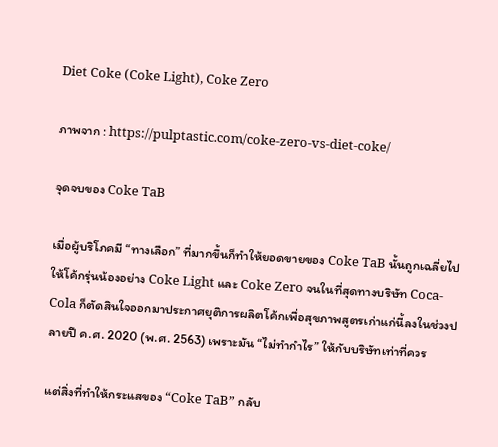Diet Coke (Coke Light), Coke Zero

ภาพจาก : https://pulptastic.com/coke-zero-vs-diet-coke/

จุดจบของ Coke TaB

เมื่อผู้บริโภคมี “ทางเลือก” ที่มากขึ้นก็ทำให้ยอดขายของ Coke TaB นั้นถูกเฉลี่ยไปให้โค้กรุ่นน้องอย่าง Coke Light และ Coke Zero จนในที่สุดทางบริษัท Coca-Cola ก็ตัดสินใจออกมาประกาศยุติการผลิตโค้กเพื่อสุขภาพสูตรเก่าแก่นี้ลงในช่วงปลายปี ค.ศ. 2020 (พ.ศ. 2563) เพราะมัน “ไม่ทำกำไร” ให้กับบริษัทเท่าที่ควร

แต่สิ่งที่ทำให้กระแสของ “Coke TaB” กลับ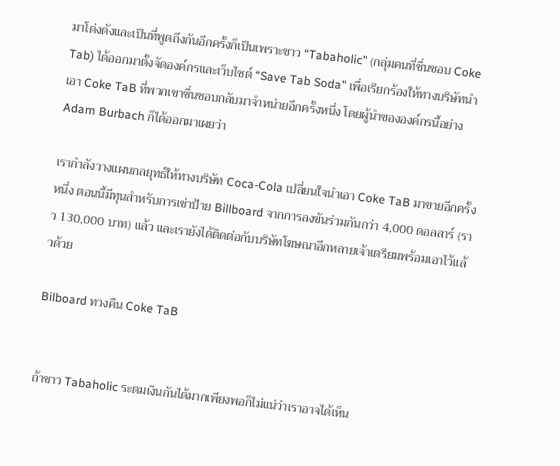มาโด่งดังและเป็นที่พูดถึงกันอีกครั้งก็เป็นเพราะชาว “Tabaholic” (กลุ่มคนที่ชื่นชอบ Coke Tab) ได้ออกมาตั้งจัดองค์กรและเว็บไซต์ “Save Tab Soda” เพื่อเรียกร้องให้ทางบริษัทนำเอา Coke TaB ที่พวกเขาชื่นชอบกลับมาจำหน่ายอีกครั้งหนึ่ง โดยผู้นำขององค์กรนี้อย่าง Adam Burbach ก็ได้ออกมาเผยว่า

เรากำลังวางแผนกลยุทธ์ให้ทางบริษัท Coca-Cola เปลี่ยนใจนำเอา Coke TaB มาขายอีกครั้งหนึ่ง ตอนนี้มีทุนสำหรับการเช่าป้าย Billboard จากการลงขันร่วมกันกว่า 4,000 ดอลลาร์ (ราว 130,000 บาท) แล้ว และเรายังได้ติดต่อกับบริษัทโฆษณาอีกหลายเจ้าเตรียมพร้อมเอาไว้แล้วด้วย

Bilboard ทวงคืน Coke TaB


ถ้าชาว Tabaholic ระดมเงินกันได้มากเพียงพอก็ไม่แน่ว่าเราอาจได้เห็น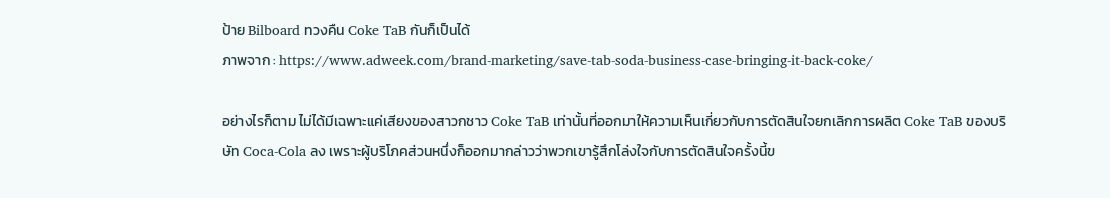ป้าย Bilboard ทวงคืน Coke TaB กันก็เป็นได้
ภาพจาก : https://www.adweek.com/brand-marketing/save-tab-soda-business-case-bringing-it-back-coke/

อย่างไรก็ตาม ไม่ได้มีเฉพาะแค่เสียงของสาวกชาว Coke TaB เท่านั้นที่ออกมาให้ความเห็นเกี่ยวกับการตัดสินใจยกเลิกการผลิต Coke TaB ของบริษัท Coca-Cola ลง เพราะผู้บริโภคส่วนหนึ่งก็ออกมากล่าวว่าพวกเขารู้สึกโล่งใจกับการตัดสินใจครั้งนี้ข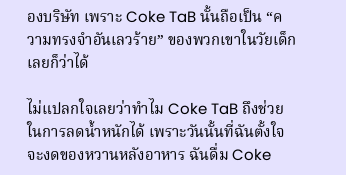องบริษัท เพราะ Coke TaB นั้นถือเป็น “ความทรงจำอันเลวร้าย” ของพวกเขาในวัยเด็กเลยก็ว่าได้

ไม่แปลกใจเลยว่าทำไม Coke TaB ถึงช่วยในการลดน้ำหนักได้ เพราะวันนั้นที่ฉันตั้งใจจะงดของหวานหลังอาหาร ฉันดื่ม Coke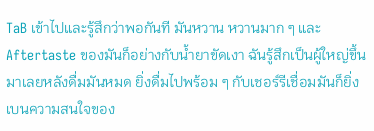TaB เข้าไปและรู้สึกว่าพอกันที มันหวาน หวานมาก ๆ และ Aftertaste ของมันก็อย่างกับน้ำยาขัดเงา ฉันรู้สึกเป็นผู้ใหญ่ขึ้นมาเลยหลังดื่มมันหมด ยิ่งดื่มไปพร้อม ๆ กับเชอร์รีเชื่อมมันก็ยิ่งเบนความสนใจของ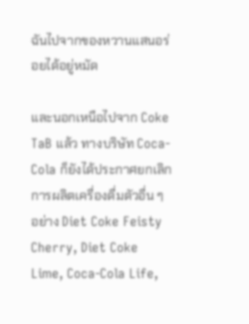ฉันไปจากของหวานแสนอร่อยได้อยู่หมัด

และนอกเหนือไปจาก Coke TaB แล้ว ทางบริษัท Coca-Cola ก็ยังได้ประกาศยกเลิกการผลิตเครื่องดื่มตัวอื่น ๆ อย่าง Diet Coke Feisty Cherry, Diet Coke Lime, Coca-Cola Life,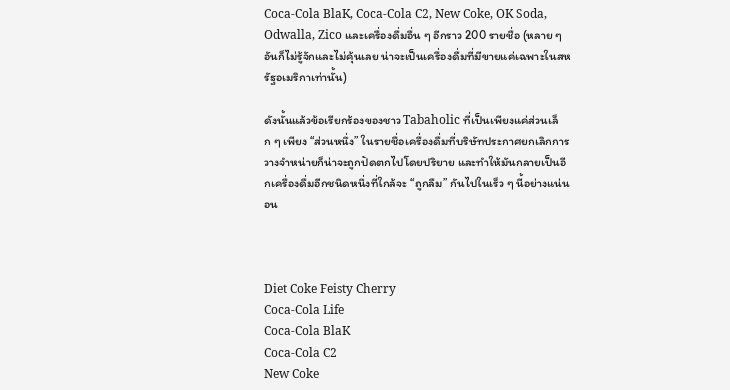Coca-Cola BlaK, Coca-Cola C2, New Coke, OK Soda, Odwalla, Zico และเครื่องดื่มอื่น ๆ อีกราว 200 รายชื่อ (หลาย ๆ อันก็ไม่รู้จักและไม่คุ้นเลย น่าจะเป็นเครื่องดื่มที่มีขายแค่เฉพาะในสหรัฐอเมริกาเท่านั้น)

ดังนั้นแล้วข้อเรียกร้องของชาว Tabaholic ที่เป็นเพียงแค่ส่วนเล็ก ๆ เพียง “ส่วนหนึ่ง” ในรายชื่อเครื่องดื่มที่บริษัทประกาศยกเลิกการวางจำหน่ายก็น่าจะถูกปัดตกไปโดยปริยาย และทำให้มันกลายเป็นอีกเครื่องดื่มอีกชนิดหนึ่งที่ใกล้จะ “ถูกลืม” กันไปในเร็ว ๆ นี้อย่างแน่นอน



Diet Coke Feisty Cherry
Coca-Cola Life
Coca-Cola BlaK
Coca-Cola C2
New Coke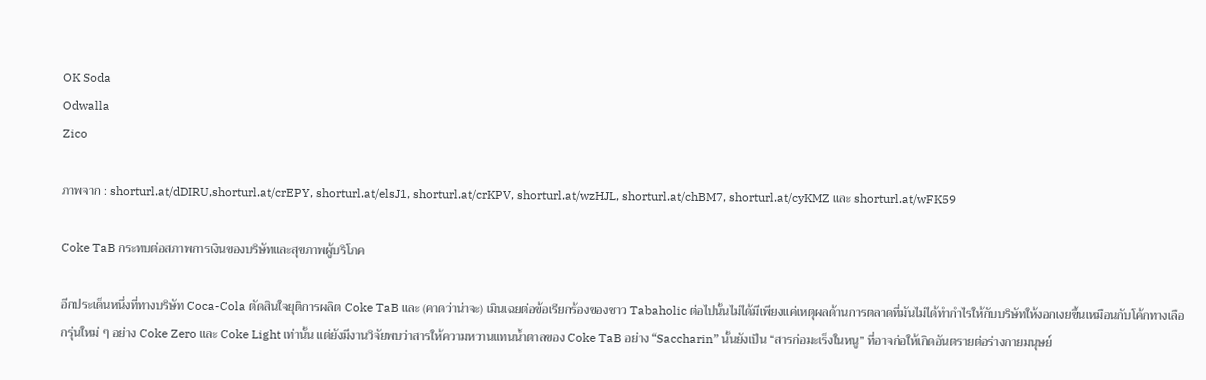OK Soda
Odwalla
Zico

ภาพจาก : shorturl.at/dDIRU,shorturl.at/crEPY, shorturl.at/elsJ1, shorturl.at/crKPV, shorturl.at/wzHJL, shorturl.at/chBM7, shorturl.at/cyKMZ และ shorturl.at/wFK59

Coke TaB กระทบต่อสภาพการเงินของบริษัทและสุขภาพผู้บริโภค

อีกประเด็นหนึ่งที่ทางบริษัท Coca-Cola ตัดสินใจยุติการผลิต Coke TaB และ (คาดว่าน่าจะ) เมินเฉยต่อข้อเรียกร้องของชาว Tabaholic ต่อไปนั้นไม่ได้มีเพียงแค่เหตุผลด้านการตลาดที่มันไม่ได้ทำกำไรให้กับบริษัทให้งอกเงยขึ้นเหมือนกับโค้กทางเลือกรุ่นใหม่ ๆ อย่าง Coke Zero และ Coke Light เท่านั้น แต่ยังมีงานวิจัยพบว่าสารให้ความหวานแทนน้ำตาลของ Coke TaB อย่าง “Saccharin” นั้นยังเป็น “สารก่อมะเร็งในหนู” ที่อาจก่อให้เกิดอันตรายต่อร่างกายมนุษย์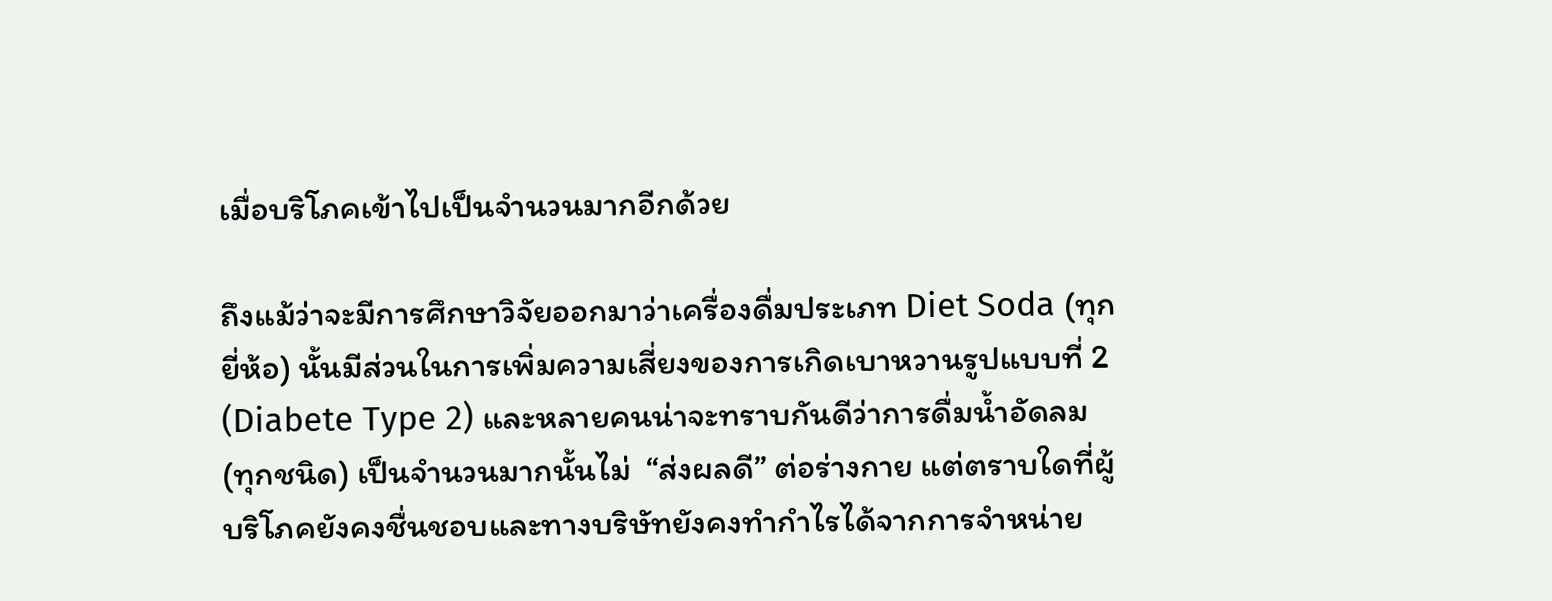เมื่อบริโภคเข้าไปเป็นจำนวนมากอีกด้วย

ถึงแม้ว่าจะมีการศึกษาวิจัยออกมาว่าเครื่องดื่มประเภท Diet Soda (ทุกยี่ห้อ) นั้นมีส่วนในการเพิ่มความเสี่ยงของการเกิดเบาหวานรูปแบบที่ 2 (Diabete Type 2) และหลายคนน่าจะทราบกันดีว่าการดื่มน้ำอัดลม (ทุกชนิด) เป็นจำนวนมากนั้นไม่  “ส่งผลดี” ต่อร่างกาย แต่ตราบใดที่ผู้บริโภคยังคงชื่นชอบและทางบริษัทยังคงทำกำไรได้จากการจำหน่าย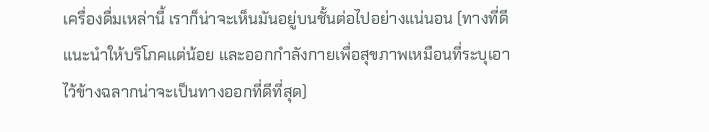เครื่องดื่มเหล่านี้ เราก็น่าจะเห็นมันอยู่บนชั้นต่อไปอย่างแน่นอน (ทางที่ดีแนะนำให้บริโภคแต่น้อย และออกกำลังกายเพื่อสุขภาพเหมือนที่ระบุเอาไว้ข้างฉลากน่าจะเป็นทางออกที่ดีที่สุด)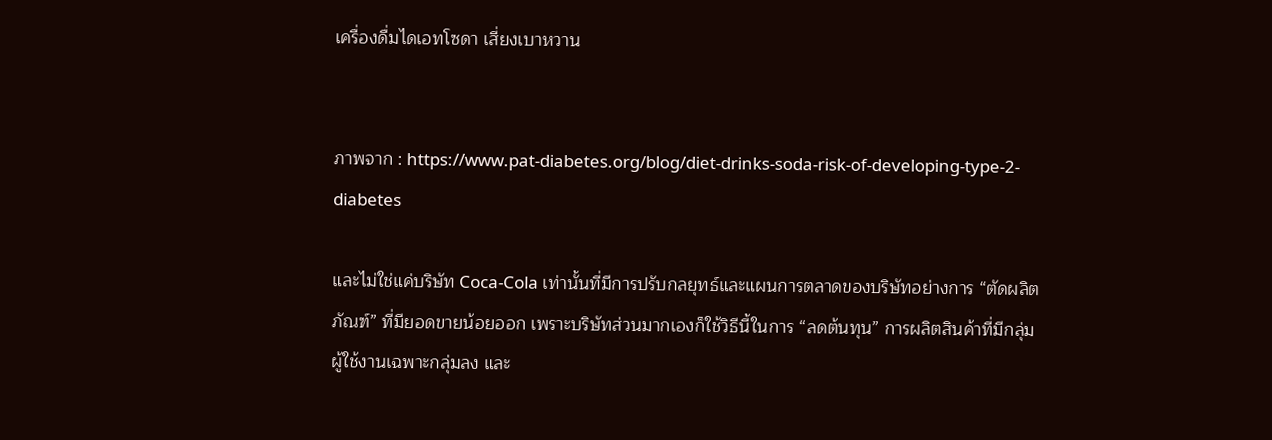เครื่องดื่มไดเอทโซดา เสี่ยงเบาหวาน


ภาพจาก : https://www.pat-diabetes.org/blog/diet-drinks-soda-risk-of-developing-type-2-diabetes

และไม่ใช่แค่บริษัท Coca-Cola เท่านั้นที่มีการปรับกลยุทธ์และแผนการตลาดของบริษัทอย่างการ “ตัดผลิตภัณฑ์” ที่มียอดขายน้อยออก เพราะบริษัทส่วนมากเองก็ใช้วิธีนี้ในการ “ลดต้นทุน” การผลิตสินค้าที่มีกลุ่มผู้ใช้งานเฉพาะกลุ่มลง และ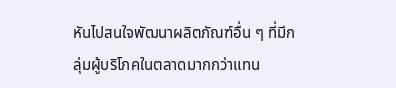หันไปสนใจพัฒนาผลิตภัณฑ์อื่น ๆ ที่มีกลุ่มผู้บริโภคในตลาดมากกว่าแทน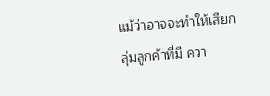แม้ว่าอาจจะทำให้เสียกลุ่มลูกค้าที่มี ควา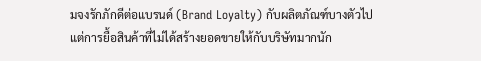มจงรักภักดีต่อแบรนด์ (Brand Loyalty) กับผลิตภัณฑ์บางตัวไป แต่การยื้อสินค้าที่ไม่ได้สร้างยอดขายให้กับบริษัทมากนัก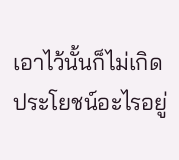เอาไว้นั้นก็ไม่เกิดประโยชน์อะไรอยู่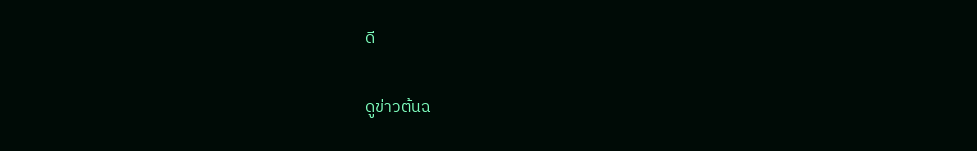ดี

ดูข่าวต้นฉ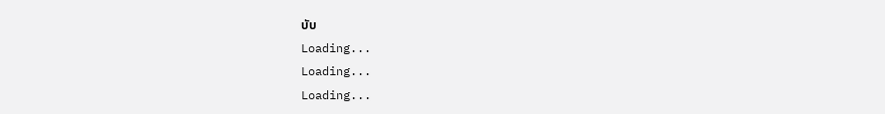บับ
Loading...
Loading...
Loading...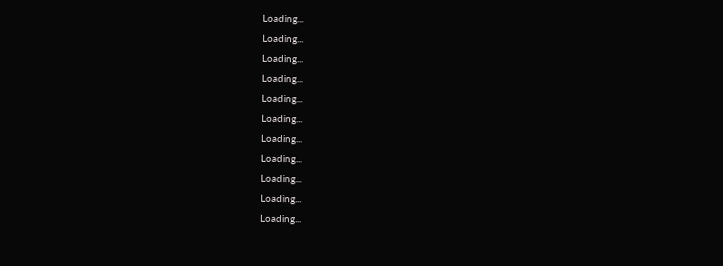Loading...
Loading...
Loading...
Loading...
Loading...
Loading...
Loading...
Loading...
Loading...
Loading...
Loading...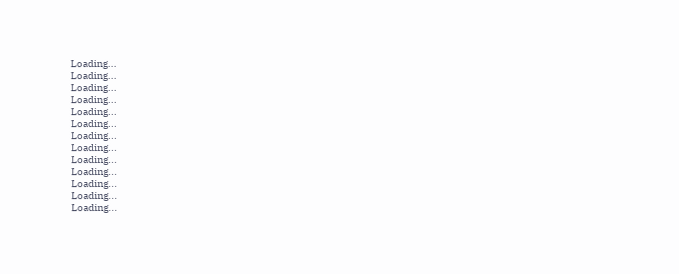Loading...
Loading...
Loading...
Loading...
Loading...
Loading...
Loading...
Loading...
Loading...
Loading...
Loading...
Loading...
Loading...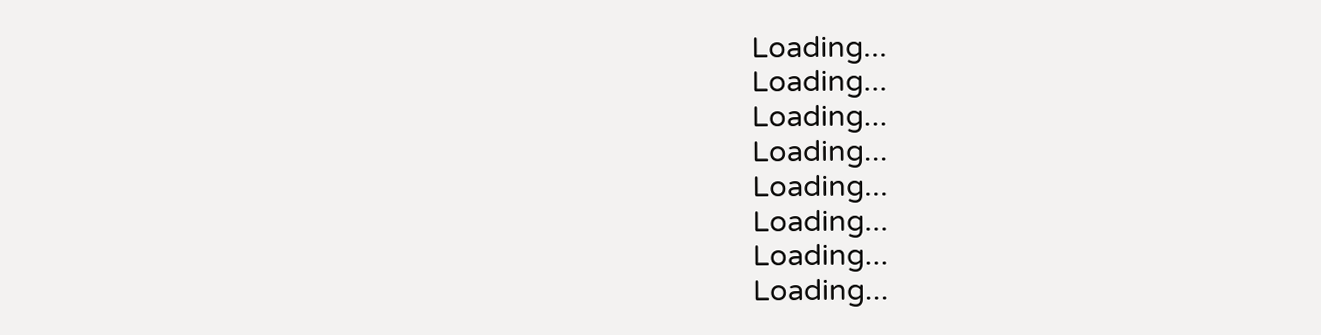Loading...
Loading...
Loading...
Loading...
Loading...
Loading...
Loading...
Loading...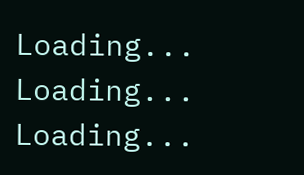Loading...
Loading...
Loading...